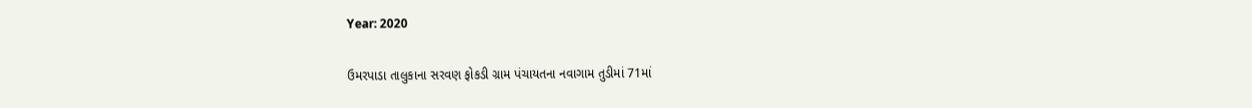Year: 2020

ઉમરપાડા તાલુકાના સરવણ ફોકડી ગ્રામ પંચાયતના નવાગામ તુડીમાં 71માં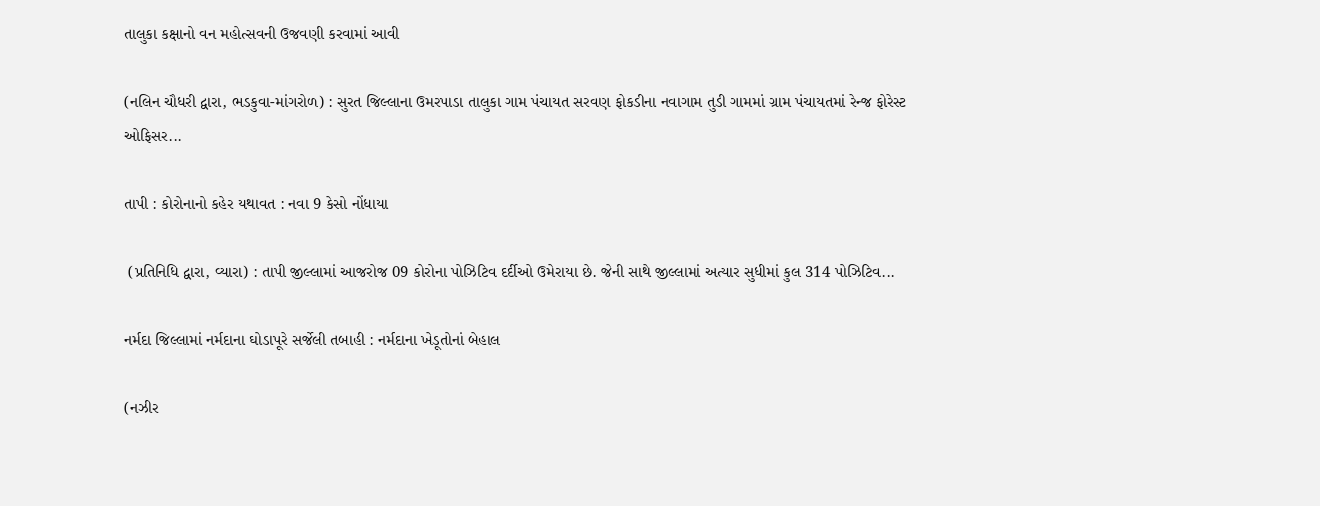તાલુકા કક્ષાનો વન મહોત્સવની ઉજવણી કરવામાં આવી

(નલિન ચૌધરી દ્વારા, ભડકુવા-માંગરોળ) : સુરત જિલ્લાના ઉમરપાડા તાલુકા ગામ પંચાયત સરવણ ફોકડીના નવાગામ તુડી ગામમાં ગ્રામ પંચાયતમાં રેન્જ ફોરેસ્ટ ઓફિસર...

તાપી : કોરોનાનો કહેર યથાવત : નવા 9 કેસો નોંધાયા

 (પ્રતિનિધિ દ્વારા, વ્યારા) : તાપી જીલ્લામાં આજરોજ 09 કોરોના પોઝિટિવ દર્દીઓ ઉમેરાયા છે. જેની સાથે જીલ્લામાં અત્યાર સુધીમાં કુલ 314 પોઝિટિવ...

નર્મદા જિલ્લામાં નર્મદાના ઘોડાપૂરે સર્જેલી તબાહી : નર્મદાના ખેડૂતોનાં બેહાલ

(નઝીર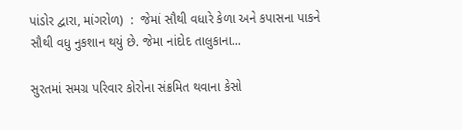પાંડોર દ્વારા, માંગરોળ)  :  જેમાં સૌથી વધારે કેળા અને કપાસના પાકને સૌથી વધુ નુકશાન થયું છે. જેમા નાંદોદ તાલુકાના...

સુરતમાં સમગ્ર પરિવાર કોરોના સંક્રમિત થવાના કેસો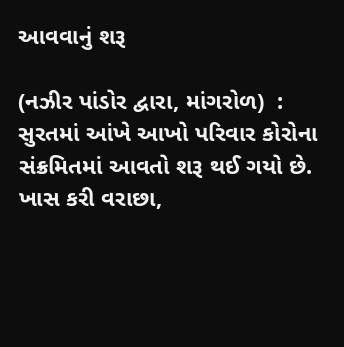આવવાનું શરૂ

(નઝીર પાંડોર દ્વારા, માંગરોળ)  : સુરતમાં આંખે આખો પરિવાર કોરોના સંક્રમિતમાં આવતો શરૂ થઈ ગયો છે. ખાસ કરી વરાછા,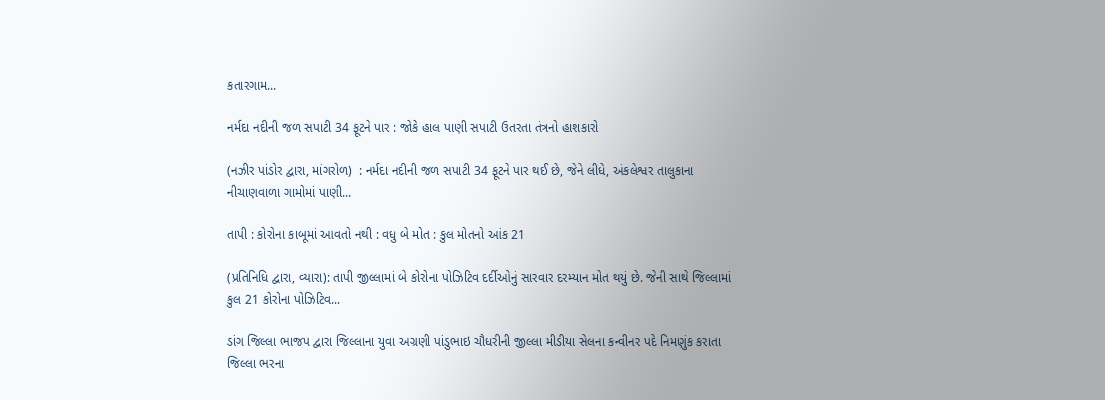કતારગામ...

નર્મદા નદીની જળ સપાટી 34 ફૂટને પાર : જોકે હાલ પાણી સપાટી ઉતરતા તંત્રનો હાશકારો

(નઝીર પાંડોર દ્વારા, માંગરોળ)  : નર્મદા નદીની જળ સપાટી 34 ફૂટને પાર થઈ છે, જેને લીધે, અંકલેશ્વર તાલુકાના નીચાણવાળા ગામોમાં પાણી...

તાપી : કોરોના કાબૂમાં આવતો નથી : વધુ બે મોત : કુલ મોતનો આંક 21

(પ્રતિનિધિ દ્વારા, વ્યારા): તાપી જીલ્લામાં બે કોરોના પોઝિટિવ દર્દીઓનું સારવાર દરમ્યાન મોત થયું છે. જેની સાથે જિલ્લામાં કુલ 21 કોરોના પોઝિટિવ...

ડાંગ જિલ્લા ભાજપ દ્વારા જિલ્લાના યુવા અગ્રણી પાંડુભાઇ ચૌધરીની જીલ્લા મીડીયા સેલના કન્વીનર પદે નિમણુંક કરાતા જિલ્લા ભરના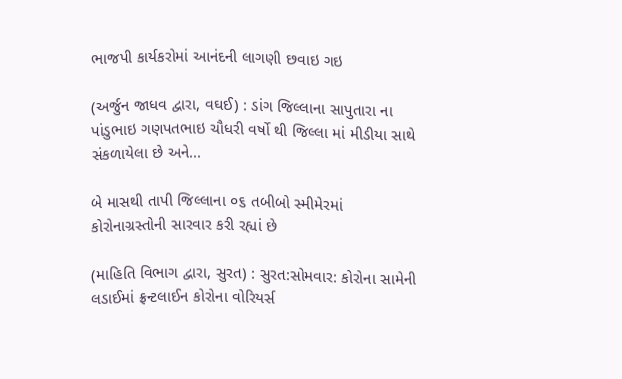ભાજપી કાર્યકરોમાં આનંદની લાગણી છવાઇ ગઇ

(અર્જુન જાધવ દ્વારા, વઘઈ) : ડાંગ જિલ્લાના સાપુતારા ના પાંડુભાઇ ગણપતભાઇ ચૌધરી વર્ષો થી જિલ્લા માં મીડીયા સાથે સંકળાયેલા છે અને...

બે માસથી તાપી જિલ્લાના ૦૬ તબીબો સ્મીમેરમાં કોરોનાગ્રસ્તોની સારવાર કરી રહ્યાં છે

(માહિતિ વિભાગ દ્વારા, સુરત) : સુરત:સોમવાર: કોરોના સામેની લડાઈમાં ફ્રન્ટલાઈન કોરોના વોરિયર્સ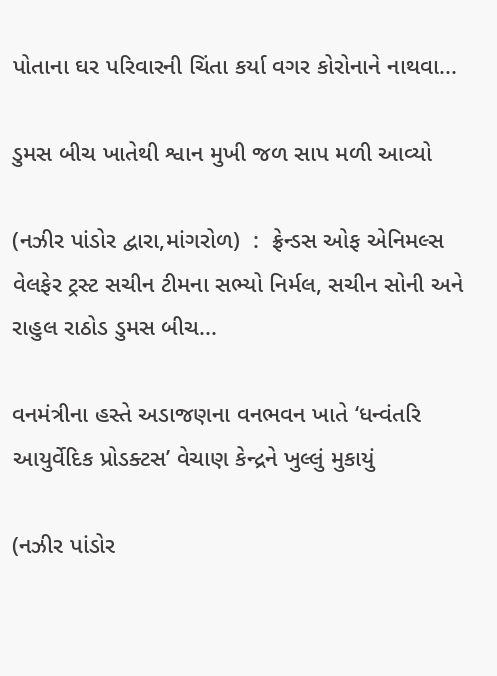પોતાના ઘર પરિવારની ચિંતા કર્યા વગર કોરોનાને નાથવા...

ડુમસ બીચ ખાતેથી શ્વાન મુખી જળ સાપ મળી આવ્યો

(નઝીર પાંડોર દ્વારા,માંગરોળ)  :  ફ્રેન્ડસ ઓફ એનિમલ્સ વેલફેર ટ્રસ્ટ સચીન ટીમના સભ્યો નિર્મલ, સચીન સોની અને રાહુલ રાઠોડ ડુમસ બીચ...

વનમંત્રીના હસ્તે અડાજણના વનભવન ખાતે ‘ધન્વંતરિ આયુર્વેદિક પ્રોડક્ટસ’ વેચાણ કેન્દ્રને ખુલ્લું મુકાયું

(નઝીર પાંડોર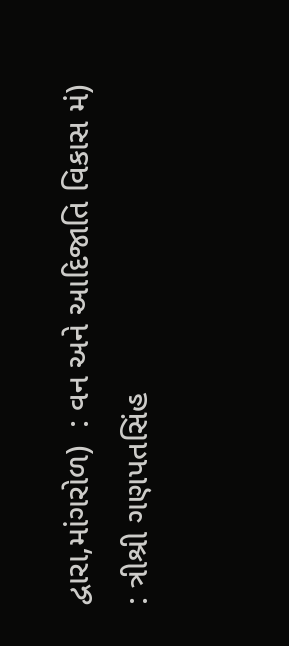દ્વારા,માંગરોળ)  : વન અને આદિજાતિ વિકાસ મં)  : ત્રીશ્રી ગણપતસિંહ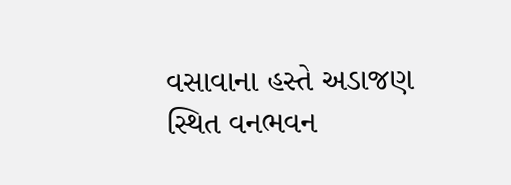વસાવાના હસ્તે અડાજણ સ્થિત વનભવન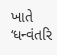ખાતે ‘ધન્વંતરિ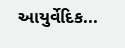આયુર્વેદિક...